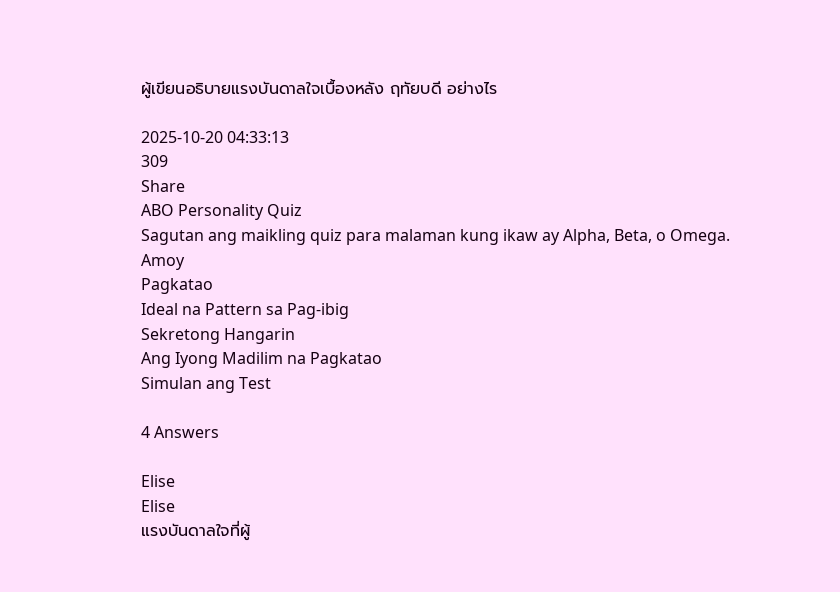ผู้เขียนอธิบายแรงบันดาลใจเบื้องหลัง ฤทัยบดี อย่างไร

2025-10-20 04:33:13
309
Share
ABO Personality Quiz
Sagutan ang maikling quiz para malaman kung ikaw ay Alpha, Beta, o Omega.
Amoy
Pagkatao
Ideal na Pattern sa Pag-ibig
Sekretong Hangarin
Ang Iyong Madilim na Pagkatao
Simulan ang Test

4 Answers

Elise
Elise
แรงบันดาลใจที่ผู้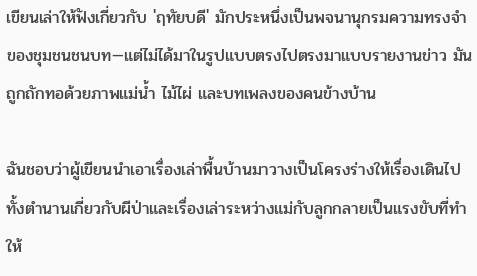เขียนเล่าให้ฟังเกี่ยวกับ 'ฤทัยบดี' มักประหนึ่งเป็นพจนานุกรมความทรงจำของชุมชนชนบท—แต่ไม่ได้มาในรูปแบบตรงไปตรงมาแบบรายงานข่าว มันถูกถักทอด้วยภาพแม่น้ำ ไม้ไผ่ และบทเพลงของคนข้างบ้าน

ฉันชอบว่าผู้เขียนนำเอาเรื่องเล่าพื้นบ้านมาวางเป็นโครงร่างให้เรื่องเดินไป ทั้งตำนานเกี่ยวกับผีป่าและเรื่องเล่าระหว่างแม่กับลูกกลายเป็นแรงขับที่ทำให้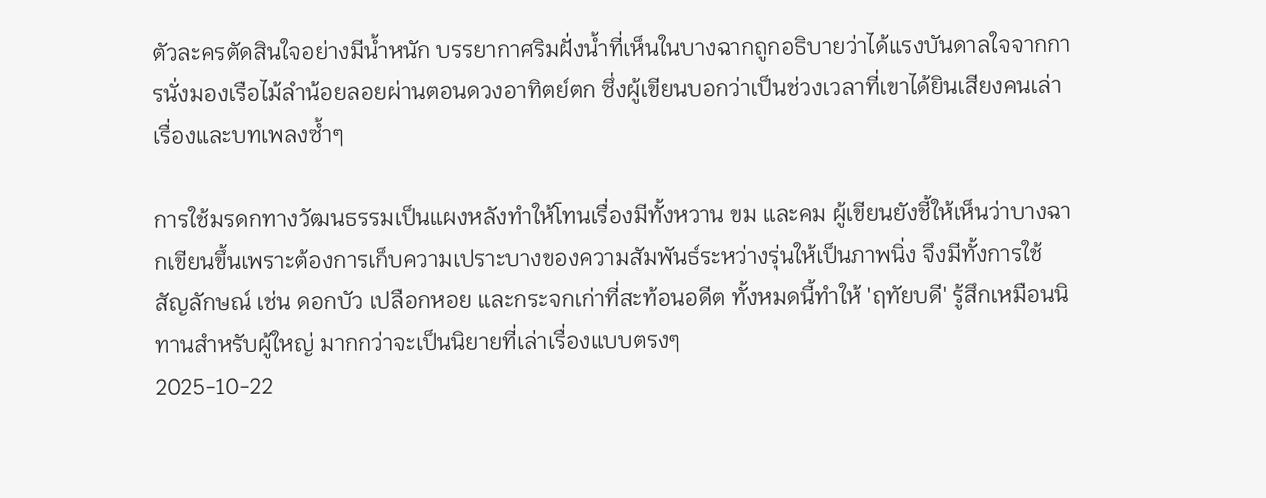ตัวละครตัดสินใจอย่างมีน้ำหนัก บรรยากาศริมฝั่งน้ำที่เห็นในบางฉากถูกอธิบายว่าได้แรงบันดาลใจจากการนั่งมองเรือไม้ลำน้อยลอยผ่านตอนดวงอาทิตย์ตก ซึ่งผู้เขียนบอกว่าเป็นช่วงเวลาที่เขาได้ยินเสียงคนเล่าเรื่องและบทเพลงซ้ำๆ

การใช้มรดกทางวัฒนธรรมเป็นแผงหลังทำให้โทนเรื่องมีทั้งหวาน ขม และคม ผู้เขียนยังชี้ให้เห็นว่าบางฉากเขียนขึ้นเพราะต้องการเก็บความเปราะบางของความสัมพันธ์ระหว่างรุ่นให้เป็นภาพนิ่ง จึงมีทั้งการใช้สัญลักษณ์ เช่น ดอกบัว เปลือกหอย และกระจกเก่าที่สะท้อนอดีต ทั้งหมดนี้ทำให้ 'ฤทัยบดี' รู้สึกเหมือนนิทานสำหรับผู้ใหญ่ มากกว่าจะเป็นนิยายที่เล่าเรื่องแบบตรงๆ
2025-10-22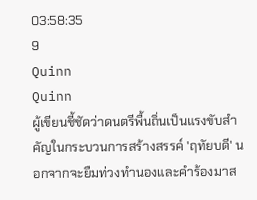03:58:35
9
Quinn
Quinn
ผู้เขียนชี้ชัดว่าดนตรีพื้นถิ่นเป็นแรงขับสำคัญในกระบวนการสร้างสรรค์ 'ฤทัยบดี' นอกจากจะยืมท่วงทำนองและคำร้องมาส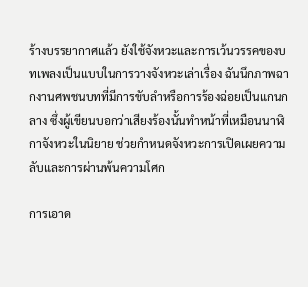ร้างบรรยากาศแล้ว ยังใช้จังหวะและการเว้นวรรคของบทเพลงเป็นแบบในการวางจังหวะเล่าเรื่อง ฉันนึกภาพฉากงานศพชนบทที่มีการขับลำหรือการร้องฉ่อยเป็นแกนกลาง ซึ่งผู้เขียนบอกว่าเสียงร้องนั้นทำหน้าที่เหมือนนาฬิกาจังหวะในนิยาย ช่วยกำหนดจังหวะการเปิดเผยความลับและการผ่านพ้นความโศก

การเอาด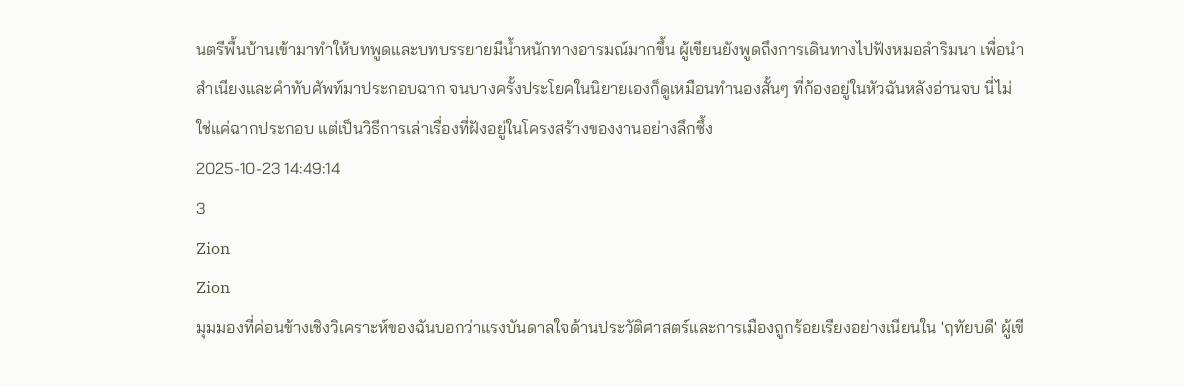นตรีพื้นบ้านเข้ามาทำให้บทพูดและบทบรรยายมีน้ำหนักทางอารมณ์มากขึ้น ผู้เขียนยังพูดถึงการเดินทางไปฟังหมอลำริมนา เพื่อนำสำเนียงและคำทับศัพท์มาประกอบฉาก จนบางครั้งประโยคในนิยายเองก็ดูเหมือนทำนองสั้นๆ ที่ก้องอยู่ในหัวฉันหลังอ่านจบ นี่ไม่ใช่แค่ฉากประกอบ แต่เป็นวิธีการเล่าเรื่องที่ฝังอยู่ในโครงสร้างของงานอย่างลึกซึ้ง
2025-10-23 14:49:14
3
Zion
Zion
มุมมองที่ค่อนข้างเชิงวิเคราะห์ของฉันบอกว่าแรงบันดาลใจด้านประวัติศาสตร์และการเมืองถูกร้อยเรียงอย่างเนียนใน 'ฤทัยบดี' ผู้เขี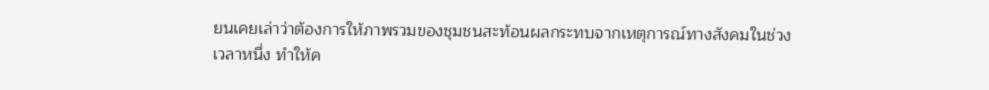ยนเคยเล่าว่าต้องการให้ภาพรวมของชุมชนสะท้อนผลกระทบจากเหตุการณ์ทางสังคมในช่วงเวลาหนึ่ง ทำให้ค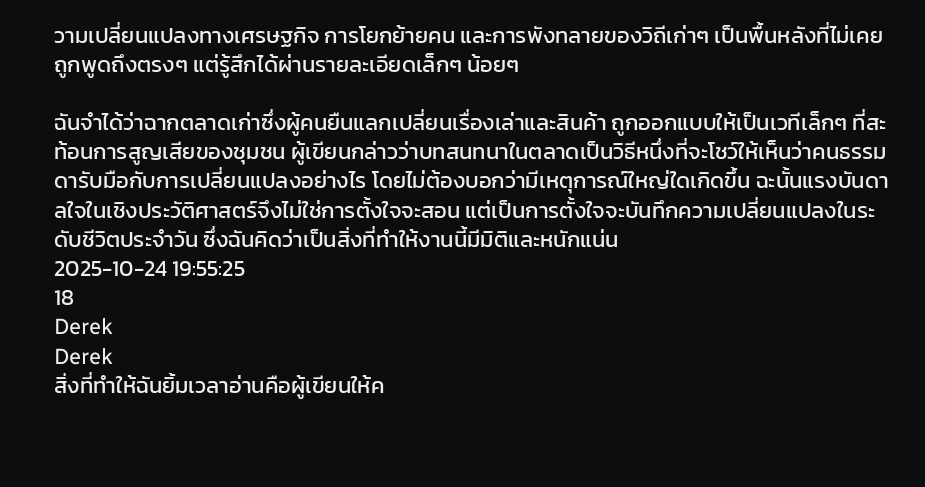วามเปลี่ยนแปลงทางเศรษฐกิจ การโยกย้ายคน และการพังทลายของวิถีเก่าๆ เป็นพื้นหลังที่ไม่เคยถูกพูดถึงตรงๆ แต่รู้สึกได้ผ่านรายละเอียดเล็กๆ น้อยๆ

ฉันจำได้ว่าฉากตลาดเก่าซึ่งผู้คนยืนแลกเปลี่ยนเรื่องเล่าและสินค้า ถูกออกแบบให้เป็นเวทีเล็กๆ ที่สะท้อนการสูญเสียของชุมชน ผู้เขียนกล่าวว่าบทสนทนาในตลาดเป็นวิธีหนึ่งที่จะโชว์ให้เห็นว่าคนธรรมดารับมือกับการเปลี่ยนแปลงอย่างไร โดยไม่ต้องบอกว่ามีเหตุการณ์ใหญ่ใดเกิดขึ้น ฉะนั้นแรงบันดาลใจในเชิงประวัติศาสตร์จึงไม่ใช่การตั้งใจจะสอน แต่เป็นการตั้งใจจะบันทึกความเปลี่ยนแปลงในระดับชีวิตประจำวัน ซึ่งฉันคิดว่าเป็นสิ่งที่ทำให้งานนี้มีมิติและหนักแน่น
2025-10-24 19:55:25
18
Derek
Derek
สิ่งที่ทำให้ฉันยิ้มเวลาอ่านคือผู้เขียนให้ค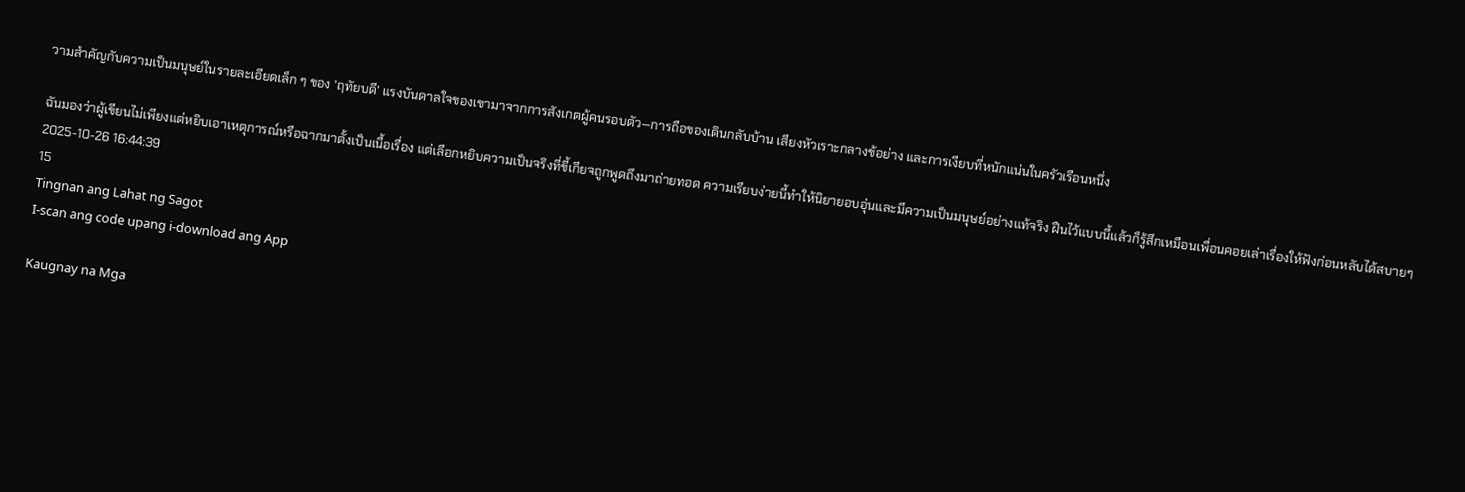วามสำคัญกับความเป็นมนุษย์ในรายละเอียดเล็ก ๆ ของ 'ฤทัยบดี' แรงบันดาลใจของเขามาจากการสังเกตผู้คนรอบตัว—การถือของเดินกลับบ้าน เสียงหัวเราะกลางข้อย่าง และการเงียบที่หนักแน่นในครัวเรือนหนึ่ง

ฉันมองว่าผู้เขียนไม่เพียงแต่หยิบเอาเหตุการณ์หรือฉากมาตั้งเป็นเนื้อเรื่อง แต่เลือกหยิบความเป็นจริงที่ขี้เกียจถูกพูดถึงมาถ่ายทอด ความเรียบง่ายนี้ทำให้นิยายอบอุ่นและมีความเป็นมนุษย์อย่างแท้จริง ฝืนไว้แบบนี้แล้วก็รู้สึกเหมือนเพื่อนคอยเล่าเรื่องให้ฟังก่อนหลับได้สบายๆ
2025-10-26 16:44:39
15
Tingnan ang Lahat ng Sagot
I-scan ang code upang i-download ang App

Kaugnay na Mga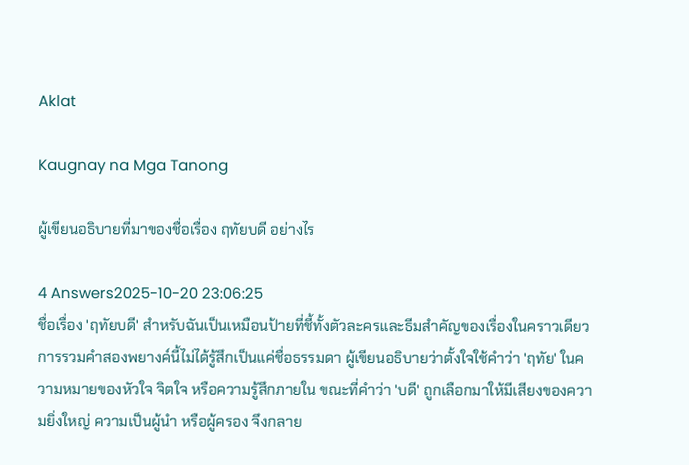Aklat

Kaugnay na Mga Tanong

ผู้เขียนอธิบายที่มาของชื่อเรื่อง ฤทัยบดี อย่างไร

4 Answers2025-10-20 23:06:25
ชื่อเรื่อง 'ฤทัยบดี' สำหรับฉันเป็นเหมือนป้ายที่ชี้ทั้งตัวละครและธีมสำคัญของเรื่องในคราวเดียว การรวมคำสองพยางค์นี้ไม่ได้รู้สึกเป็นแค่ชื่อธรรมดา ผู้เขียนอธิบายว่าตั้งใจใช้คำว่า 'ฤทัย' ในความหมายของหัวใจ จิตใจ หรือความรู้สึกภายใน ขณะที่คำว่า 'บดี' ถูกเลือกมาให้มีเสียงของความยิ่งใหญ่ ความเป็นผู้นำ หรือผู้ครอง จึงกลาย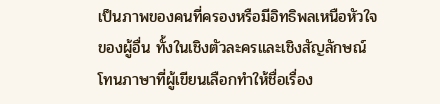เป็นภาพของคนที่ครองหรือมีอิทธิพลเหนือหัวใจของผู้อื่น ทั้งในเชิงตัวละครและเชิงสัญลักษณ์ โทนภาษาที่ผู้เขียนเลือกทำให้ชื่อเรื่อง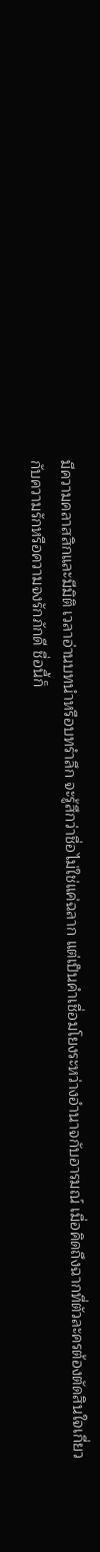มีความคลาสสิกและมีมิติ เวลาอ่านบทนำหรือบทรำลึก จะรู้สึกว่าชื่อไม่ใช่แค่ฉลาก แต่เป็นคำเชื่อมโยงระหว่างอำนาจกับอารมณ์ เมื่อคิดถึงฉากที่ตัวละครต้องตัดสินใจเกี่ยวกับความรักหรือความจงรักภักดี ชื่อนี้ก็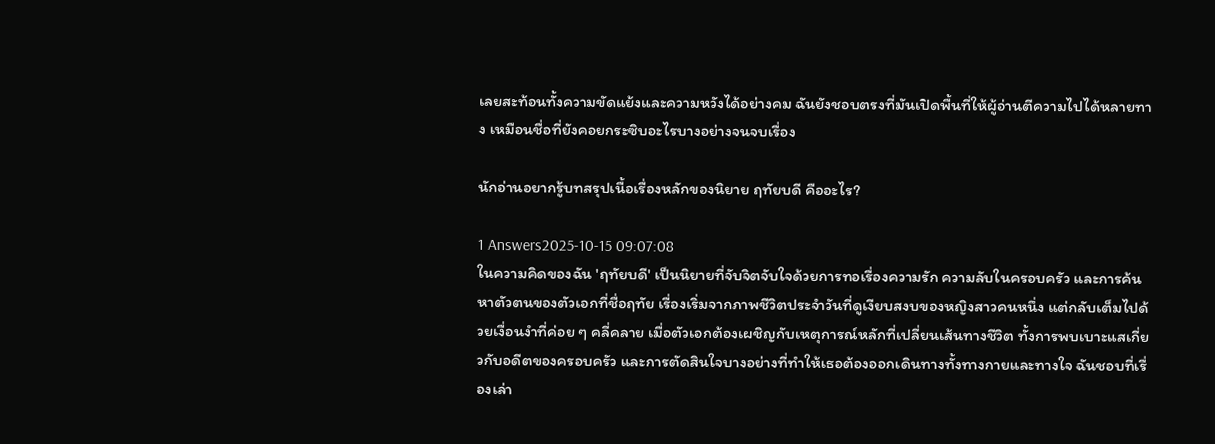เลยสะท้อนทั้งความขัดแย้งและความหวังได้อย่างคม ฉันยังชอบตรงที่มันเปิดพื้นที่ให้ผู้อ่านตีความไปได้หลายทาง เหมือนชื่อที่ยังคอยกระซิบอะไรบางอย่างจนจบเรื่อง

นักอ่านอยากรู้บทสรุปเนื้อเรื่องหลักของนิยาย ฤทัยบดี คืออะไร?

1 Answers2025-10-15 09:07:08
ในความคิดของฉัน 'ฤทัยบดี' เป็นนิยายที่จับจิตจับใจด้วยการทอเรื่องความรัก ความลับในครอบครัว และการค้นหาตัวตนของตัวเอกที่ชื่อฤทัย เรื่องเริ่มจากภาพชีวิตประจำวันที่ดูเงียบสงบของหญิงสาวคนหนึ่ง แต่กลับเต็มไปด้วยเงื่อนงำที่ค่อย ๆ คลี่คลาย เมื่อตัวเอกต้องเผชิญกับเหตุการณ์หลักที่เปลี่ยนเส้นทางชีวิต ทั้งการพบเบาะแสเกี่ยวกับอดีตของครอบครัว และการตัดสินใจบางอย่างที่ทำให้เธอต้องออกเดินทางทั้งทางกายและทางใจ ฉันชอบที่เรื่องเล่า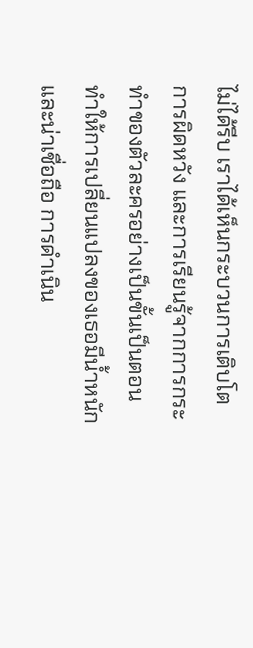ไม่ได้รีบ เราได้เห็นกระบวนการเติบโต การผิดหวัง และการเรียนรู้จากการกระทำของตัวละครอย่างเป็นขั้นเป็นตอน ทำให้การเปลี่ยนแปลงของเธอมีน้ำหนักและน่าเชื่อถือ การดำเนิน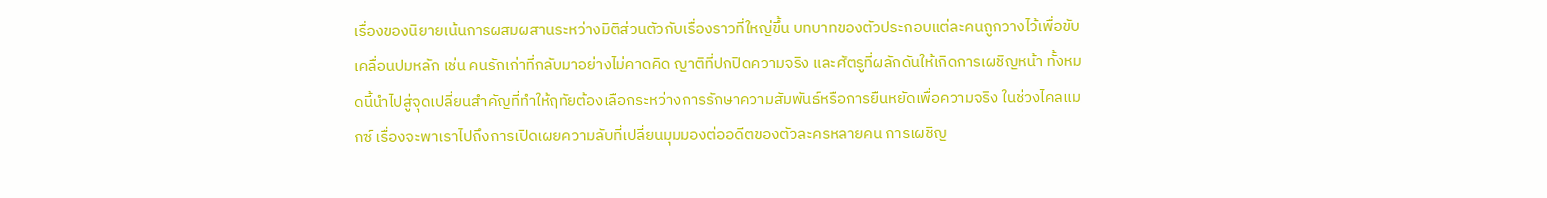เรื่องของนิยายเน้นการผสมผสานระหว่างมิติส่วนตัวกับเรื่องราวที่ใหญ่ขึ้น บทบาทของตัวประกอบแต่ละคนถูกวางไว้เพื่อขับเคลื่อนปมหลัก เช่น คนรักเก่าที่กลับมาอย่างไม่คาดคิด ญาติที่ปกปิดความจริง และศัตรูที่ผลักดันให้เกิดการเผชิญหน้า ทั้งหมดนี้นำไปสู่จุดเปลี่ยนสำคัญที่ทำให้ฤทัยต้องเลือกระหว่างการรักษาความสัมพันธ์หรือการยืนหยัดเพื่อความจริง ในช่วงไคลแมกซ์ เรื่องจะพาเราไปถึงการเปิดเผยความลับที่เปลี่ยนมุมมองต่ออดีตของตัวละครหลายคน การเผชิญ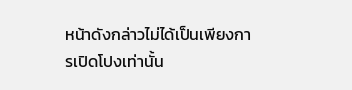หน้าดังกล่าวไม่ได้เป็นเพียงการเปิดโปงเท่านั้น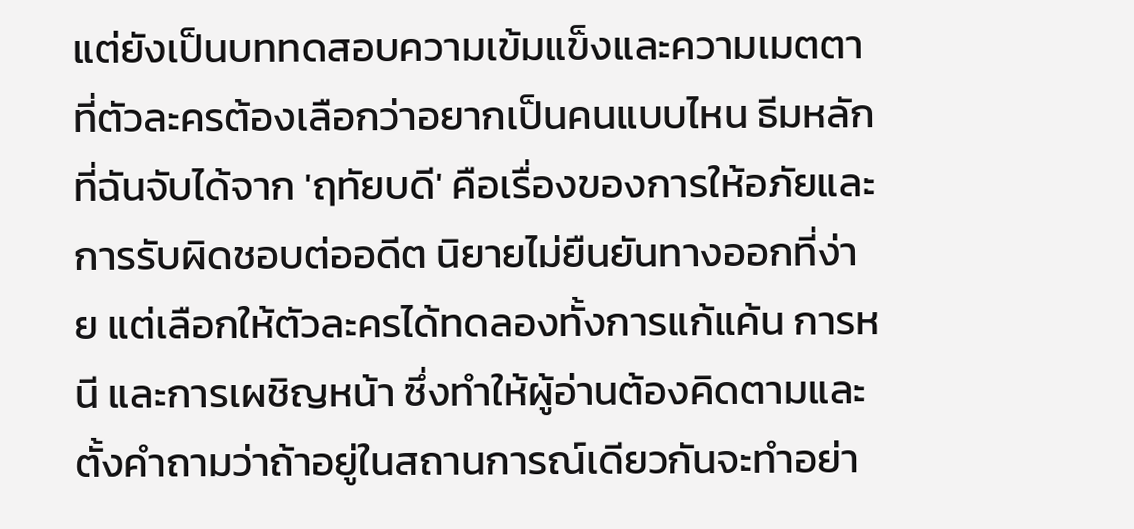แต่ยังเป็นบททดสอบความเข้มแข็งและความเมตตาที่ตัวละครต้องเลือกว่าอยากเป็นคนแบบไหน ธีมหลักที่ฉันจับได้จาก 'ฤทัยบดี' คือเรื่องของการให้อภัยและการรับผิดชอบต่ออดีต นิยายไม่ยืนยันทางออกที่ง่าย แต่เลือกให้ตัวละครได้ทดลองทั้งการแก้แค้น การหนี และการเผชิญหน้า ซึ่งทำให้ผู้อ่านต้องคิดตามและตั้งคำถามว่าถ้าอยู่ในสถานการณ์เดียวกันจะทำอย่า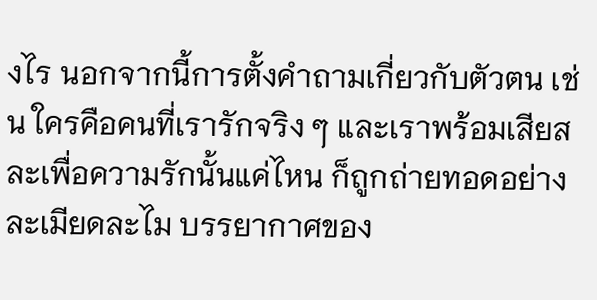งไร นอกจากนี้การตั้งคำถามเกี่ยวกับตัวตน เช่น ใครคือคนที่เรารักจริง ๆ และเราพร้อมเสียสละเพื่อความรักนั้นแค่ไหน ก็ถูกถ่ายทอดอย่างละเมียดละไม บรรยากาศของ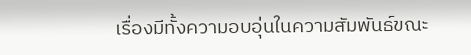เรื่องมีทั้งความอบอุ่นในความสัมพันธ์ขณะ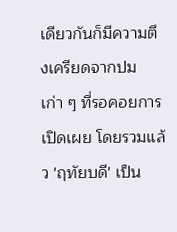เดียวกันก็มีความตึงเครียดจากปมเก่า ๆ ที่รอคอยการเปิดเผย โดยรวมแล้ว 'ฤทัยบดี' เป็น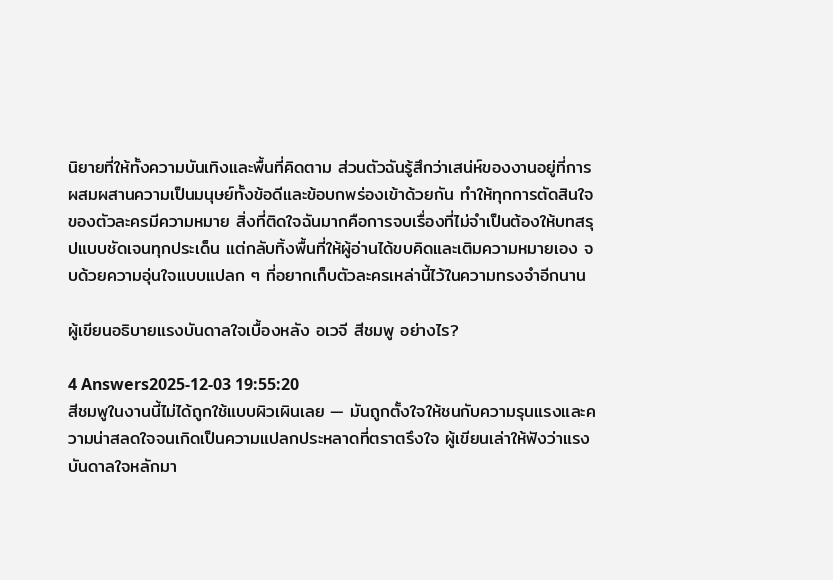นิยายที่ให้ทั้งความบันเทิงและพื้นที่คิดตาม ส่วนตัวฉันรู้สึกว่าเสน่ห์ของงานอยู่ที่การผสมผสานความเป็นมนุษย์ทั้งข้อดีและข้อบกพร่องเข้าด้วยกัน ทำให้ทุกการตัดสินใจของตัวละครมีความหมาย สิ่งที่ติดใจฉันมากคือการจบเรื่องที่ไม่จำเป็นต้องให้บทสรุปแบบชัดเจนทุกประเด็น แต่กลับทิ้งพื้นที่ให้ผู้อ่านได้ขบคิดและเติมความหมายเอง จบด้วยความอุ่นใจแบบแปลก ๆ ที่อยากเก็บตัวละครเหล่านี้ไว้ในความทรงจำอีกนาน

ผู้เขียนอธิบายแรงบันดาลใจเบื้องหลัง อเวจี สีชมพู อย่างไร?

4 Answers2025-12-03 19:55:20
สีชมพูในงานนี้ไม่ได้ถูกใช้แบบผิวเผินเลย — มันถูกตั้งใจให้ชนกับความรุนแรงและความน่าสลดใจจนเกิดเป็นความแปลกประหลาดที่ตราตรึงใจ ผู้เขียนเล่าให้ฟังว่าแรงบันดาลใจหลักมา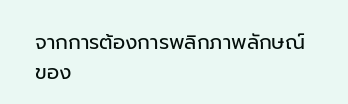จากการต้องการพลิกภาพลักษณ์ของ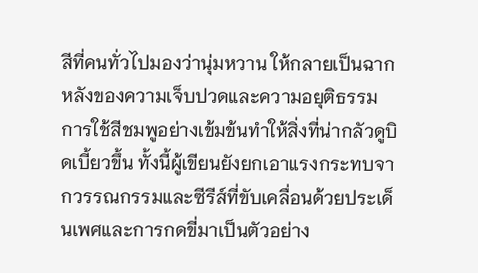สีที่คนทั่วไปมองว่านุ่มหวาน ให้กลายเป็นฉากหลังของความเจ็บปวดและความอยุติธรรม การใช้สีชมพูอย่างเข้มข้นทำให้สิ่งที่น่ากลัวดูบิดเบี้ยวขึ้น ทั้งนี้ผู้เขียนยังยกเอาแรงกระทบจากวรรณกรรมและซีรีส์ที่ขับเคลื่อนด้วยประเด็นเพศและการกดขี่มาเป็นตัวอย่าง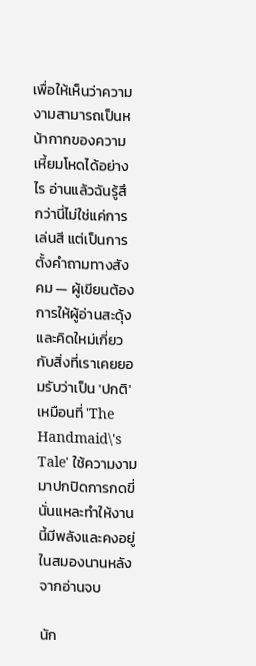เพื่อให้เห็นว่าความงามสามารถเป็นหน้ากากของความเหี้ยมโหดได้อย่างไร อ่านแล้วฉันรู้สึกว่านี่ไม่ใช่แค่การเล่นสี แต่เป็นการตั้งคำถามทางสังคม — ผู้เขียนต้องการให้ผู้อ่านสะดุ้งและคิดใหม่เกี่ยวกับสิ่งที่เราเคยยอมรับว่าเป็น 'ปกติ' เหมือนที่ 'The Handmaid\'s Tale' ใช้ความงามมาปกปิดการกดขี่ นั่นแหละทำให้งานนี้มีพลังและคงอยู่ในสมองนานหลังจากอ่านจบ

นัก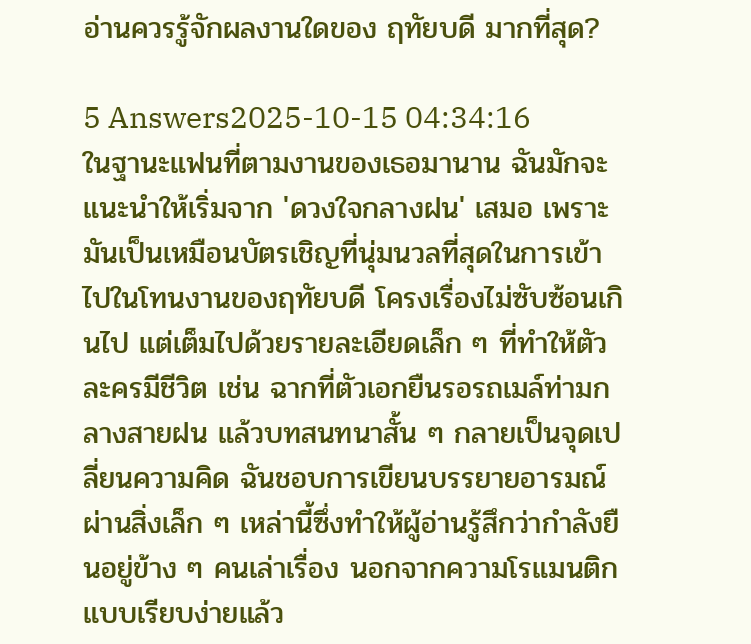อ่านควรรู้จักผลงานใดของ ฤทัยบดี มากที่สุด?

5 Answers2025-10-15 04:34:16
ในฐานะแฟนที่ตามงานของเธอมานาน ฉันมักจะแนะนำให้เริ่มจาก 'ดวงใจกลางฝน' เสมอ เพราะมันเป็นเหมือนบัตรเชิญที่นุ่มนวลที่สุดในการเข้าไปในโทนงานของฤทัยบดี โครงเรื่องไม่ซับซ้อนเกินไป แต่เต็มไปด้วยรายละเอียดเล็ก ๆ ที่ทำให้ตัวละครมีชีวิต เช่น ฉากที่ตัวเอกยืนรอรถเมล์ท่ามกลางสายฝน แล้วบทสนทนาสั้น ๆ กลายเป็นจุดเปลี่ยนความคิด ฉันชอบการเขียนบรรยายอารมณ์ผ่านสิ่งเล็ก ๆ เหล่านี้ซึ่งทำให้ผู้อ่านรู้สึกว่ากำลังยืนอยู่ข้าง ๆ คนเล่าเรื่อง นอกจากความโรแมนติกแบบเรียบง่ายแล้ว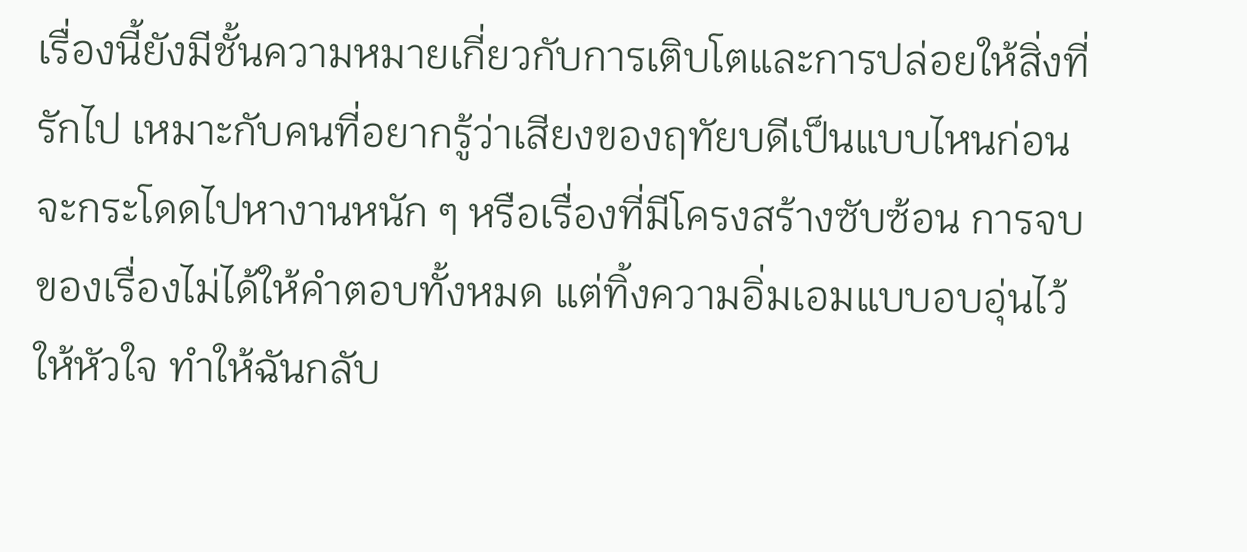เรื่องนี้ยังมีชั้นความหมายเกี่ยวกับการเติบโตและการปล่อยให้สิ่งที่รักไป เหมาะกับคนที่อยากรู้ว่าเสียงของฤทัยบดีเป็นแบบไหนก่อนจะกระโดดไปหางานหนัก ๆ หรือเรื่องที่มีโครงสร้างซับซ้อน การจบของเรื่องไม่ได้ให้คำตอบทั้งหมด แต่ทิ้งความอิ่มเอมแบบอบอุ่นไว้ให้หัวใจ ทำให้ฉันกลับ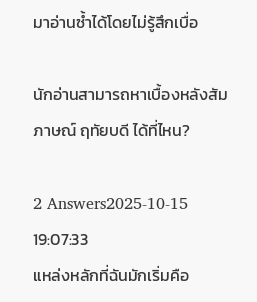มาอ่านซ้ำได้โดยไม่รู้สึกเบื่อ

นักอ่านสามารถหาเบื้องหลังสัมภาษณ์ ฤทัยบดี ได้ที่ไหน?

2 Answers2025-10-15 19:07:33
แหล่งหลักที่ฉันมักเริ่มคือ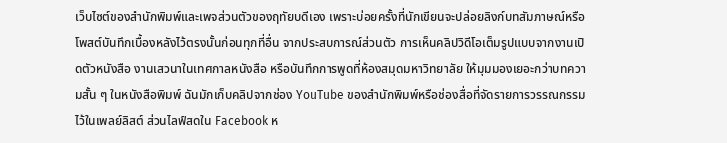เว็บไซต์ของสำนักพิมพ์และเพจส่วนตัวของฤทัยบดีเอง เพราะบ่อยครั้งที่นักเขียนจะปล่อยลิงก์บทสัมภาษณ์หรือโพสต์บันทึกเบื้องหลังไว้ตรงนั้นก่อนทุกที่อื่น จากประสบการณ์ส่วนตัว การเห็นคลิปวิดีโอเต็มรูปแบบจากงานเปิดตัวหนังสือ งานเสวนาในเทศกาลหนังสือ หรือบันทึกการพูดที่ห้องสมุดมหาวิทยาลัย ให้มุมมองเยอะกว่าบทความสั้น ๆ ในหนังสือพิมพ์ ฉันมักเก็บคลิปจากช่อง YouTube ของสำนักพิมพ์หรือช่องสื่อที่จัดรายการวรรณกรรมไว้ในเพลย์ลิสต์ ส่วนไลฟ์สดใน Facebook ห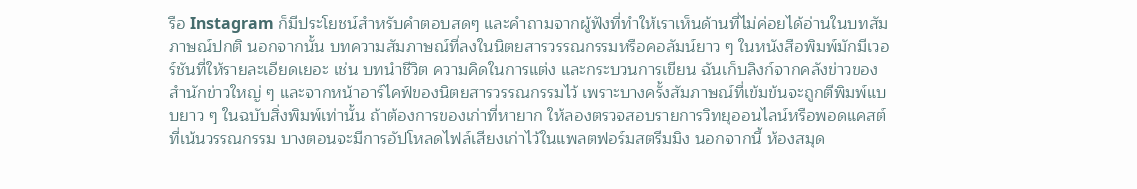รือ Instagram ก็มีประโยชน์สำหรับคำตอบสดๆ และคำถามจากผู้ฟังที่ทำให้เราเห็นด้านที่ไม่ค่อยได้อ่านในบทสัมภาษณ์ปกติ นอกจากนั้น บทความสัมภาษณ์ที่ลงในนิตยสารวรรณกรรมหรือคอลัมน์ยาว ๆ ในหนังสือพิมพ์มักมีเวอร์ชันที่ให้รายละเอียดเยอะ เช่น บทนำชีวิต ความคิดในการแต่ง และกระบวนการเขียน ฉันเก็บลิงก์จากคลังข่าวของสำนักข่าวใหญ่ ๆ และจากหน้าอาร์ไคฟ์ของนิตยสารวรรณกรรมไว้ เพราะบางครั้งสัมภาษณ์ที่เข้มข้นจะถูกตีพิมพ์แบบยาว ๆ ในฉบับสิ่งพิมพ์เท่านั้น ถ้าต้องการของเก่าที่หายาก ให้ลองตรวจสอบรายการวิทยุออนไลน์หรือพอดแคสต์ที่เน้นวรรณกรรม บางตอนจะมีการอัปโหลดไฟล์เสียงเก่าไว้ในแพลตฟอร์มสตรีมมิง นอกจากนี้ ห้องสมุด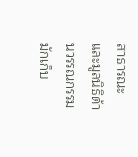สาธารณะและมูลนิธิด้านวรรณกรรมมักเก็บ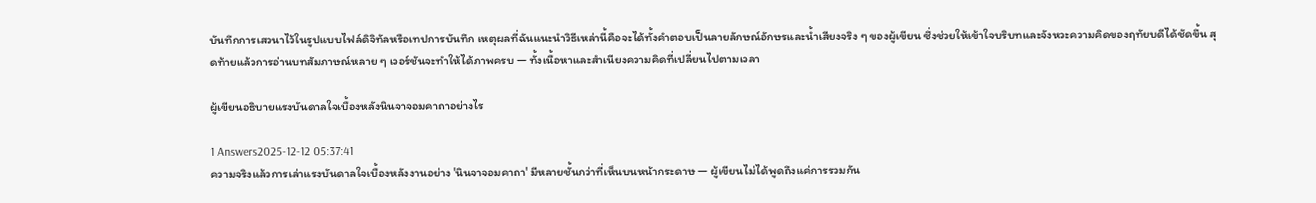บันทึกการเสวนาไว้ในรูปแบบไฟล์ดิจิทัลหรือเทปการบันทึก เหตุผลที่ฉันแนะนำวิธีเหล่านี้คือจะได้ทั้งคำตอบเป็นลายลักษณ์อักษรและน้ำเสียงจริง ๆ ของผู้เขียน ซึ่งช่วยให้เข้าใจบริบทและจังหวะความคิดของฤทัยบดีได้ชัดขึ้น สุดท้ายแล้วการอ่านบทสัมภาษณ์หลาย ๆ เวอร์ชันจะทำให้ได้ภาพครบ — ทั้งเนื้อหาและสำเนียงความคิดที่เปลี่ยนไปตามเวลา

ผู้เขียนอธิบายแรงบันดาลใจเบื้องหลังนินจาจอมคาถาอย่างไร

1 Answers2025-12-12 05:37:41
ความจริงแล้วการเล่าแรงบันดาลใจเบื้องหลังงานอย่าง 'นินจาจอมคาถา' มีหลายชั้นกว่าที่เห็นบนหน้ากระดาษ — ผู้เขียนไม่ได้พูดถึงแค่การรวมกัน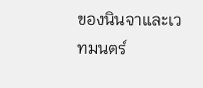ของนินจาและเวทมนตร์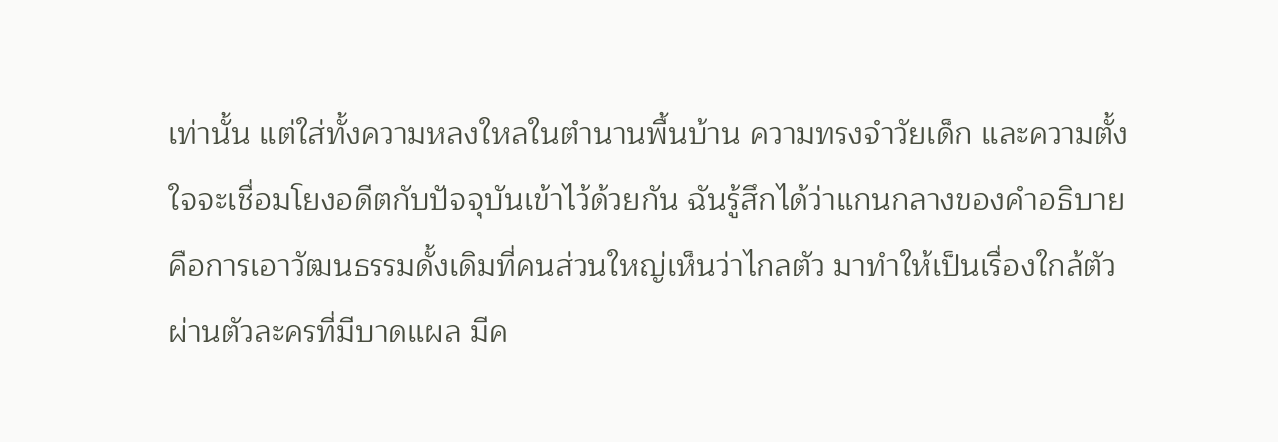เท่านั้น แต่ใส่ทั้งความหลงใหลในตำนานพื้นบ้าน ความทรงจำวัยเด็ก และความตั้งใจจะเชื่อมโยงอดีตกับปัจจุบันเข้าไว้ด้วยกัน ฉันรู้สึกได้ว่าแกนกลางของคำอธิบายคือการเอาวัฒนธรรมดั้งเดิมที่คนส่วนใหญ่เห็นว่าไกลตัว มาทำให้เป็นเรื่องใกล้ตัวผ่านตัวละครที่มีบาดแผล มีค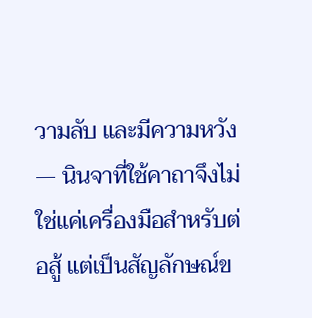วามลับ และมีความหวัง — นินจาที่ใช้คาถาจึงไม่ใช่แค่เครื่องมือสำหรับต่อสู้ แต่เป็นสัญลักษณ์ข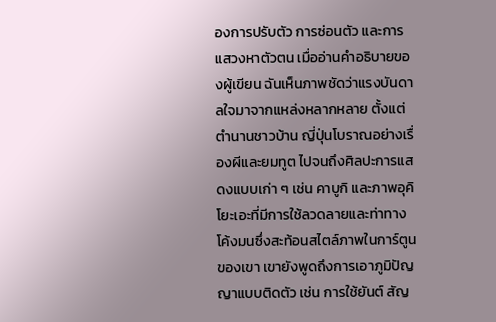องการปรับตัว การซ่อนตัว และการแสวงหาตัวตน เมื่ออ่านคำอธิบายของผู้เขียน ฉันเห็นภาพชัดว่าแรงบันดาลใจมาจากแหล่งหลากหลาย ตั้งแต่ตำนานชาวบ้าน ญี่ปุ่นโบราณอย่างเรื่องผีและยมทูต ไปจนถึงศิลปะการแสดงแบบเก่า ๆ เช่น คาบูกิ และภาพอุคิโยะเอะที่มีการใช้ลวดลายและท่าทางโค้งมนซึ่งสะท้อนสไตล์ภาพในการ์ตูนของเขา เขายังพูดถึงการเอาภูมิปัญญาแบบติดตัว เช่น การใช้ยันต์ สัญ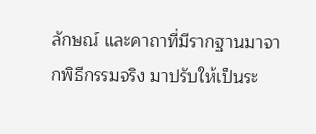ลักษณ์ และคาถาที่มีรากฐานมาจากพิธีกรรมจริง มาปรับให้เป็นระ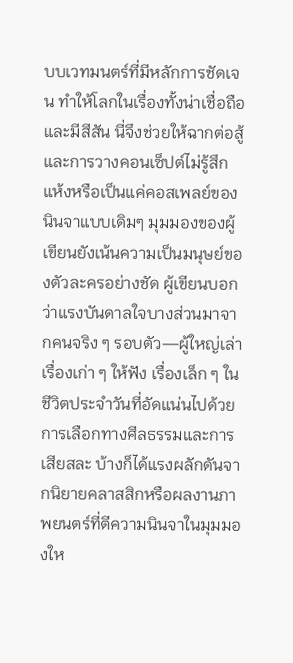บบเวทมนตร์ที่มีหลักการชัดเจน ทำให้โลกในเรื่องทั้งน่าเชื่อถือและมีสีสัน นี่จึงช่วยให้ฉากต่อสู้และการวางคอนเซ็ปต์ไม่รู้สึกแห้งหรือเป็นแค่คอสเพลย์ของนินจาแบบเดิมๆ มุมมองของผู้เขียนยังเน้นความเป็นมนุษย์ของตัวละครอย่างชัด ผู้เขียนบอกว่าแรงบันดาลใจบางส่วนมาจากคนจริง ๆ รอบตัว—ผู้ใหญ่เล่าเรื่องเก่า ๆ ให้ฟัง เรื่องเล็ก ๆ ในชีวิตประจำวันที่อัดแน่นไปด้วยการเลือกทางศีลธรรมและการเสียสละ บ้างก็ได้แรงผลักดันจากนิยายคลาสสิกหรือผลงานภาพยนตร์ที่ตีความนินจาในมุมมองให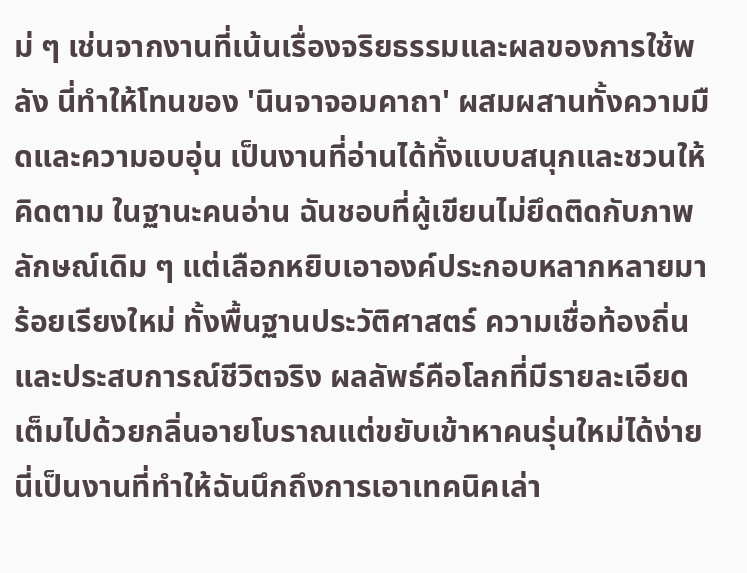ม่ ๆ เช่นจากงานที่เน้นเรื่องจริยธรรมและผลของการใช้พลัง นี่ทำให้โทนของ 'นินจาจอมคาถา' ผสมผสานทั้งความมืดและความอบอุ่น เป็นงานที่อ่านได้ทั้งแบบสนุกและชวนให้คิดตาม ในฐานะคนอ่าน ฉันชอบที่ผู้เขียนไม่ยึดติดกับภาพลักษณ์เดิม ๆ แต่เลือกหยิบเอาองค์ประกอบหลากหลายมาร้อยเรียงใหม่ ทั้งพื้นฐานประวัติศาสตร์ ความเชื่อท้องถิ่น และประสบการณ์ชีวิตจริง ผลลัพธ์คือโลกที่มีรายละเอียดเต็มไปด้วยกลิ่นอายโบราณแต่ขยับเข้าหาคนรุ่นใหม่ได้ง่าย นี่เป็นงานที่ทำให้ฉันนึกถึงการเอาเทคนิคเล่า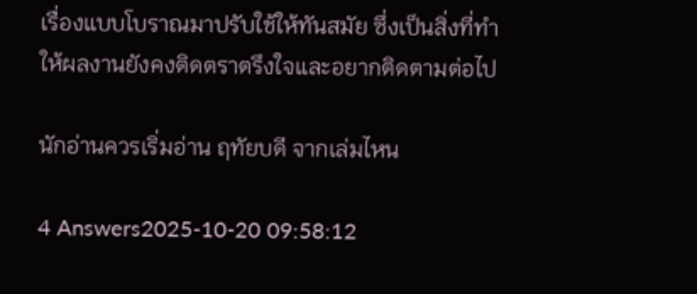เรื่องแบบโบราณมาปรับใช้ให้ทันสมัย ซึ่งเป็นสิ่งที่ทำให้ผลงานยังคงติดตราตรึงใจและอยากติดตามต่อไป

นักอ่านควรเริ่มอ่าน ฤทัยบดี จากเล่มไหน

4 Answers2025-10-20 09:58:12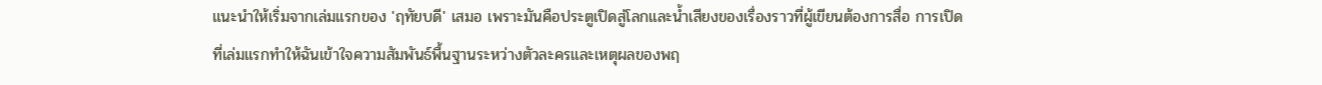แนะนำให้เริ่มจากเล่มแรกของ 'ฤทัยบดี' เสมอ เพราะมันคือประตูเปิดสู่โลกและน้ำเสียงของเรื่องราวที่ผู้เขียนต้องการสื่อ การเปิดที่เล่มแรกทำให้ฉันเข้าใจความสัมพันธ์พื้นฐานระหว่างตัวละครและเหตุผลของพฤ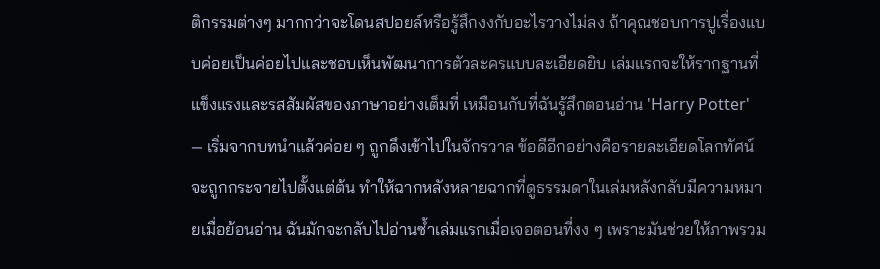ติกรรมต่างๆ มากกว่าจะโดนสปอยล์หรือรู้สึกงงกับอะไรวางไม่ลง ถ้าคุณชอบการปูเรื่องแบบค่อยเป็นค่อยไปและชอบเห็นพัฒนาการตัวละครแบบละเอียดยิบ เล่มแรกจะให้รากฐานที่แข็งแรงและรสสัมผัสของภาษาอย่างเต็มที่ เหมือนกับที่ฉันรู้สึกตอนอ่าน 'Harry Potter' — เริ่มจากบทนำแล้วค่อย ๆ ถูกดึงเข้าไปในจักรวาล ข้อดีอีกอย่างคือรายละเอียดโลกทัศน์จะถูกกระจายไปตั้งแต่ต้น ทำให้ฉากหลังหลายฉากที่ดูธรรมดาในเล่มหลังกลับมีความหมายเมื่อย้อนอ่าน ฉันมักจะกลับไปอ่านซ้ำเล่มแรกเมื่อเจอตอนที่งง ๆ เพราะมันช่วยให้ภาพรวม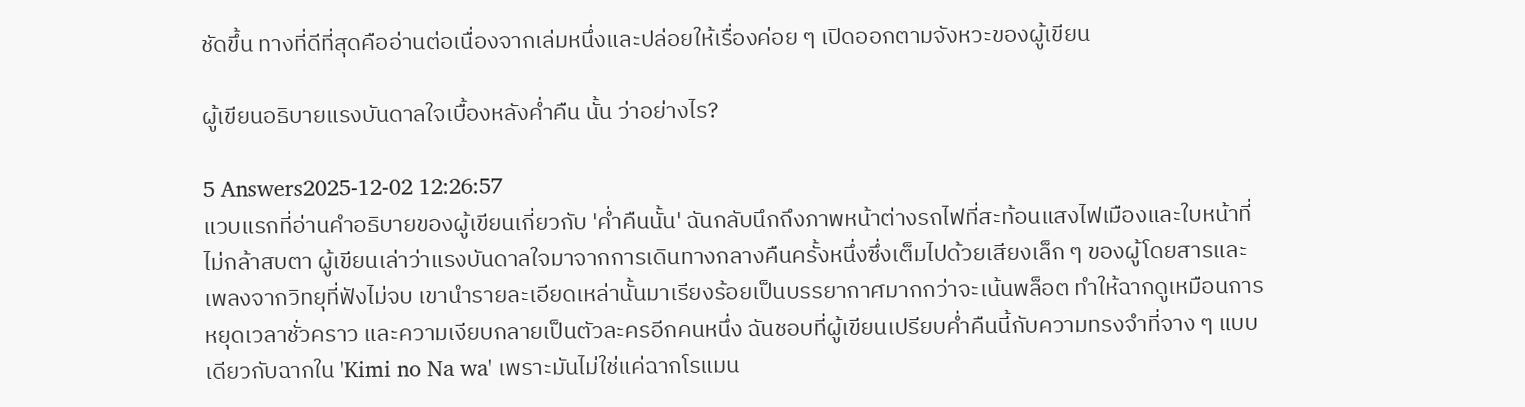ชัดขึ้น ทางที่ดีที่สุดคืออ่านต่อเนื่องจากเล่มหนึ่งและปล่อยให้เรื่องค่อย ๆ เปิดออกตามจังหวะของผู้เขียน

ผู้เขียนอธิบายแรงบันดาลใจเบื้องหลังค่ำคืน นั้น ว่าอย่างไร?

5 Answers2025-12-02 12:26:57
แวบแรกที่อ่านคำอธิบายของผู้เขียนเกี่ยวกับ 'ค่ำคืนนั้น' ฉันกลับนึกถึงภาพหน้าต่างรถไฟที่สะท้อนแสงไฟเมืองและใบหน้าที่ไม่กล้าสบตา ผู้เขียนเล่าว่าแรงบันดาลใจมาจากการเดินทางกลางคืนครั้งหนึ่งซึ่งเต็มไปด้วยเสียงเล็ก ๆ ของผู้โดยสารและเพลงจากวิทยุที่ฟังไม่จบ เขานำรายละเอียดเหล่านั้นมาเรียงร้อยเป็นบรรยากาศมากกว่าจะเน้นพล็อต ทำให้ฉากดูเหมือนการหยุดเวลาชั่วคราว และความเงียบกลายเป็นตัวละครอีกคนหนึ่ง ฉันชอบที่ผู้เขียนเปรียบค่ำคืนนี้กับความทรงจำที่จาง ๆ แบบเดียวกับฉากใน 'Kimi no Na wa' เพราะมันไม่ใช่แค่ฉากโรแมน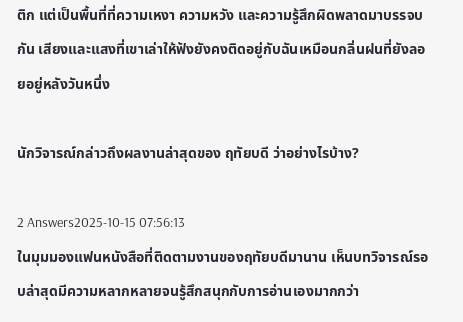ติก แต่เป็นพื้นที่ที่ความเหงา ความหวัง และความรู้สึกผิดพลาดมาบรรจบกัน เสียงและแสงที่เขาเล่าให้ฟังยังคงติดอยู่กับฉันเหมือนกลิ่นฝนที่ยังลอยอยู่หลังวันหนึ่ง

นักวิจารณ์กล่าวถึงผลงานล่าสุดของ ฤทัยบดี ว่าอย่างไรบ้าง?

2 Answers2025-10-15 07:56:13
ในมุมมองแฟนหนังสือที่ติดตามงานของฤทัยบดีมานาน เห็นบทวิจารณ์รอบล่าสุดมีความหลากหลายจนรู้สึกสนุกกับการอ่านเองมากกว่า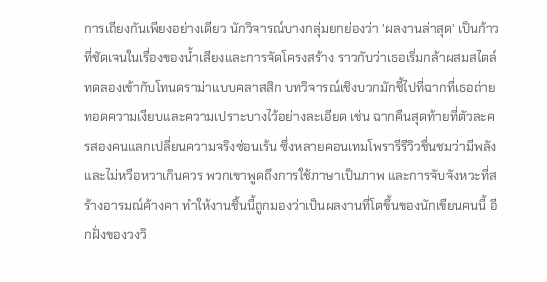การเถียงกันเพียงอย่างเดียว นักวิจารณ์บางกลุ่มยกย่องว่า 'ผลงานล่าสุด' เป็นก้าวที่ชัดเจนในเรื่องของน้ำเสียงและการจัดโครงสร้าง ราวกับว่าเธอเริ่มกล้าผสมสไตล์ทดลองเข้ากับโทนดราม่าแบบคลาสสิก บทวิจารณ์เชิงบวกมักชี้ไปที่ฉากที่เธอถ่ายทอดความเงียบและความเปราะบางไว้อย่างละเอียด เช่น ฉากคืนสุดท้ายที่ตัวละครสองคนแลกเปลี่ยนความจริงซ่อนเร้น ซึ่งหลายคอนเทมโพรารีรีวิวชื่นชมว่ามีพลังและไม่หวือหวาเกินควร พวกเขาพูดถึงการใช้ภาษาเป็นภาพ และการจับจังหวะที่สร้างอารมณ์ค้างคา ทำให้งานชิ้นนี้ถูกมองว่าเป็นผลงานที่โตขึ้นของนักเขียนคนนี้ อีกฝั่งของวงวิ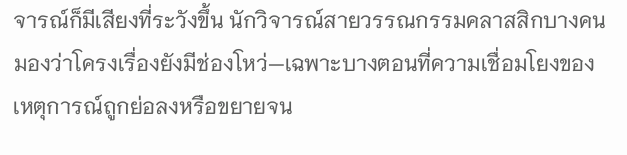จารณ์ก็มีเสียงที่ระวังขึ้น นักวิจารณ์สายวรรณกรรมคลาสสิกบางคนมองว่าโครงเรื่องยังมีช่องโหว่—เฉพาะบางตอนที่ความเชื่อมโยงของเหตุการณ์ถูกย่อลงหรือขยายจน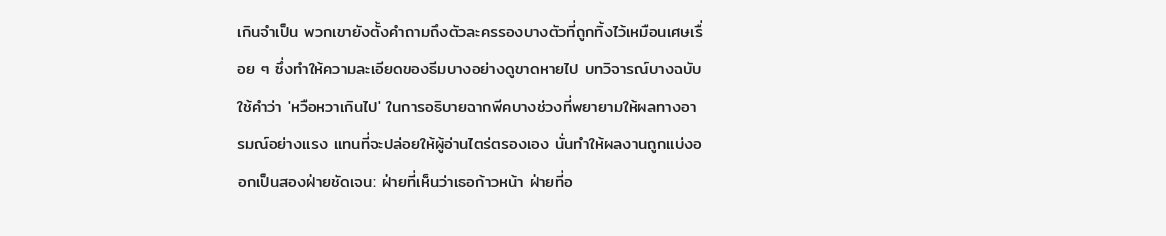เกินจำเป็น พวกเขายังตั้งคำถามถึงตัวละครรองบางตัวที่ถูกทิ้งไว้เหมือนเศษเรื่อย ๆ ซึ่งทำให้ความละเอียดของธีมบางอย่างดูขาดหายไป บทวิจารณ์บางฉบับใช้คำว่า 'หวือหวาเกินไป' ในการอธิบายฉากพีคบางช่วงที่พยายามให้ผลทางอารมณ์อย่างแรง แทนที่จะปล่อยให้ผู้อ่านไตร่ตรองเอง นั่นทำให้ผลงานถูกแบ่งออกเป็นสองฝ่ายชัดเจน: ฝ่ายที่เห็นว่าเธอก้าวหน้า ฝ่ายที่อ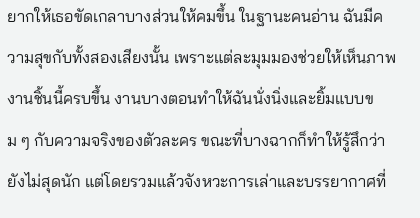ยากให้เธอขัดเกลาบางส่วนให้คมขึ้น ในฐานะคนอ่าน ฉันมีความสุขกับทั้งสองเสียงนั้น เพราะแต่ละมุมมองช่วยให้เห็นภาพงานชิ้นนี้ครบขึ้น งานบางตอนทำให้ฉันนั่งนิ่งและยิ้มแบบขม ๆ กับความจริงของตัวละคร ขณะที่บางฉากก็ทำให้รู้สึกว่ายังไม่สุดนัก แต่โดยรวมแล้วจังหวะการเล่าและบรรยากาศที่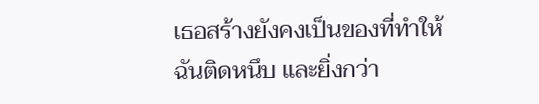เธอสร้างยังคงเป็นของที่ทำให้ฉันติดหนึบ และยิ่งกว่า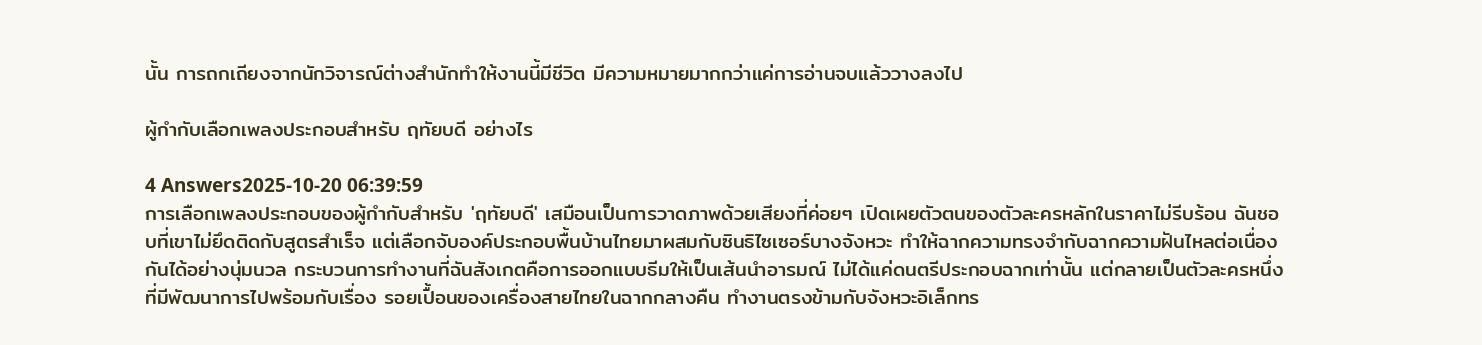นั้น การถกเถียงจากนักวิจารณ์ต่างสำนักทำให้งานนี้มีชีวิต มีความหมายมากกว่าแค่การอ่านจบแล้ววางลงไป

ผู้กำกับเลือกเพลงประกอบสำหรับ ฤทัยบดี อย่างไร

4 Answers2025-10-20 06:39:59
การเลือกเพลงประกอบของผู้กำกับสำหรับ 'ฤทัยบดี' เสมือนเป็นการวาดภาพด้วยเสียงที่ค่อยๆ เปิดเผยตัวตนของตัวละครหลักในราคาไม่รีบร้อน ฉันชอบที่เขาไม่ยึดติดกับสูตรสำเร็จ แต่เลือกจับองค์ประกอบพื้นบ้านไทยมาผสมกับซินธิไซเซอร์บางจังหวะ ทำให้ฉากความทรงจำกับฉากความฝันไหลต่อเนื่องกันได้อย่างนุ่มนวล กระบวนการทำงานที่ฉันสังเกตคือการออกแบบธีมให้เป็นเส้นนำอารมณ์ ไม่ได้แค่ดนตรีประกอบฉากเท่านั้น แต่กลายเป็นตัวละครหนึ่งที่มีพัฒนาการไปพร้อมกับเรื่อง รอยเปื้อนของเครื่องสายไทยในฉากกลางคืน ทำงานตรงข้ามกับจังหวะอิเล็กทร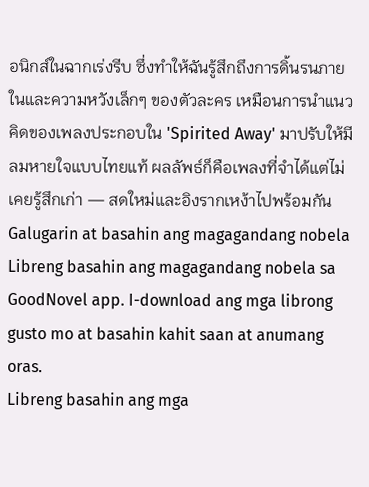อนิกส์ในฉากเร่งรีบ ซึ่งทำให้ฉันรู้สึกถึงการดิ้นรนภายในและความหวังเล็กๆ ของตัวละคร เหมือนการนำแนวคิดของเพลงประกอบใน 'Spirited Away' มาปรับให้มีลมหายใจแบบไทยแท้ ผลลัพธ์ก็คือเพลงที่จำได้แต่ไม่เคยรู้สึกเก่า — สดใหม่และอิงรากเหง้าไปพร้อมกัน
Galugarin at basahin ang magagandang nobela
Libreng basahin ang magagandang nobela sa GoodNovel app. I-download ang mga librong gusto mo at basahin kahit saan at anumang oras.
Libreng basahin ang mga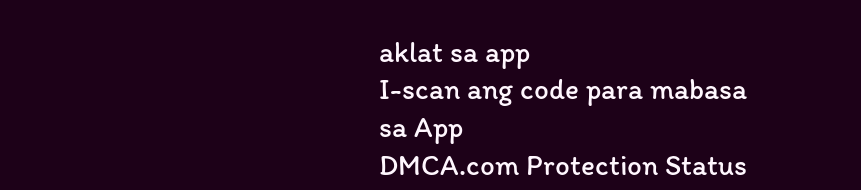aklat sa app
I-scan ang code para mabasa sa App
DMCA.com Protection Status